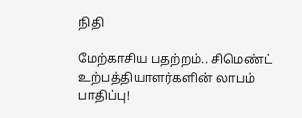நிதி

மேற்காசிய பதற்றம்.. சிமெண்ட் உற்பத்தியாளர்களின் லாபம் பாதிப்பு!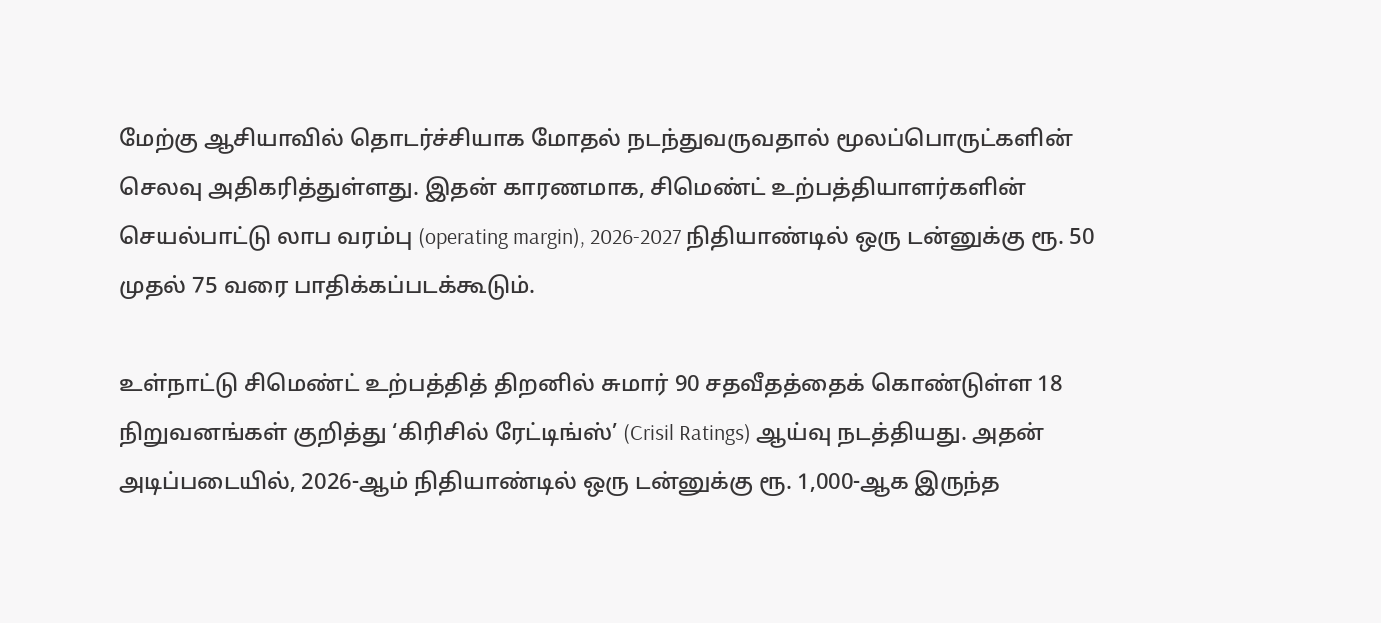மேற்கு ஆசியாவில் தொடர்ச்சியாக மோதல் நடந்துவருவதால் மூலப்பொருட்களின் செலவு அதிகரித்துள்ளது. இதன் காரணமாக, சிமெண்ட் உற்பத்தியாளர்களின் செயல்பாட்டு லாப வரம்பு (operating margin), 2026-2027 நிதியாண்டில் ஒரு டன்னுக்கு ரூ. 50 முதல் 75 வரை பாதிக்கப்படக்கூடும்.

உள்நாட்டு சிமெண்ட் உற்பத்தித் திறனில் சுமார் 90 சதவீதத்தைக் கொண்டுள்ள 18 நிறுவனங்கள் குறித்து ‘கிரிசில் ரேட்டிங்ஸ்’ (Crisil Ratings) ஆய்வு நடத்தியது. அதன் அடிப்படையில், 2026-ஆம் நிதியாண்டில் ஒரு டன்னுக்கு ரூ. 1,000-ஆக இருந்த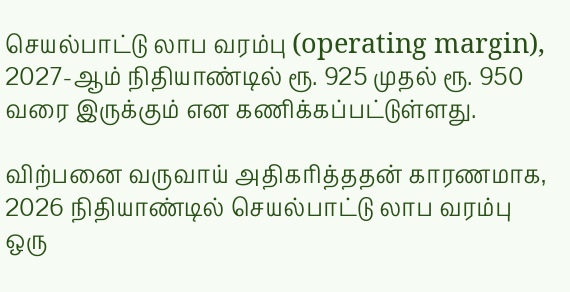செயல்பாட்டு லாப வரம்பு (operating margin), 2027-ஆம் நிதியாண்டில் ரூ. 925 முதல் ரூ. 950 வரை இருக்கும் என கணிக்கப்பட்டுள்ளது.

விற்பனை வருவாய் அதிகரித்ததன் காரணமாக, 2026 நிதியாண்டில் செயல்பாட்டு லாப வரம்பு ஒரு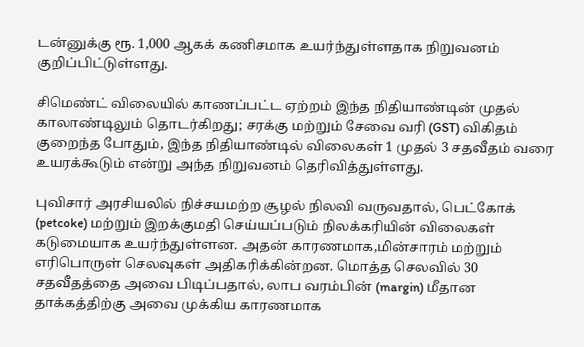டன்னுக்கு ரூ. 1,000 ஆகக் கணிசமாக உயர்ந்துள்ளதாக நிறுவனம் குறிப்பிட்டுள்ளது.

சிமெண்ட் விலையில் காணப்பட்ட ஏற்றம் இந்த நிதியாண்டின் முதல் காலாண்டிலும் தொடர்கிறது; சரக்கு மற்றும் சேவை வரி (GST) விகிதம் குறைந்த போதும், இந்த நிதியாண்டில் விலைகள் 1 முதல் 3 சதவீதம் வரை உயரக்கூடும் என்று அந்த நிறுவனம் தெரிவித்துள்ளது.

புவிசார் அரசியலில் நிச்சயமற்ற சூழல் நிலவி வருவதால், பெட்கோக் (petcoke) மற்றும் இறக்குமதி செய்யப்படும் நிலக்கரியின் விலைகள் கடுமையாக உயர்ந்துள்ளன. அதன் காரணமாக,மின்சாரம் மற்றும் எரிபொருள் செலவுகள் அதிகரிக்கின்றன. மொத்த செலவில் 30 சதவீதத்தை அவை பிடிப்பதால், லாப வரம்பின் (margin) மீதான தாக்கத்திற்கு அவை முக்கிய காரணமாக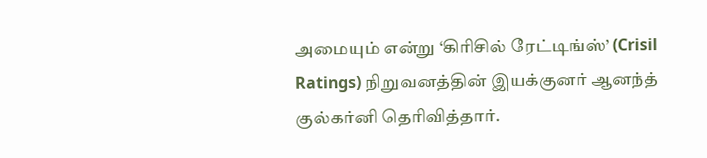அமையும் என்று ‘கிரிசில் ரேட்டிங்ஸ்’ (Crisil Ratings) நிறுவனத்தின் இயக்குனர் ஆனந்த் குல்கர்னி தெரிவித்தார்.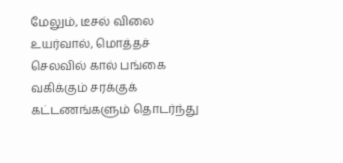மேலும், டீசல் விலை உயர்வால், மொத்தச் செலவில் கால் பங்கை வகிக்கும் சரக்குக் கட்டணங்களும் தொடர்ந்து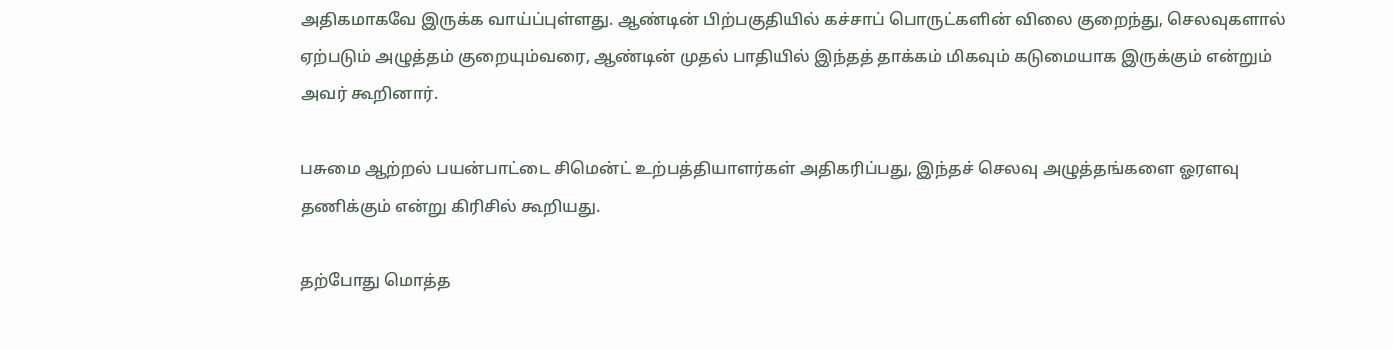அதிகமாகவே இருக்க வாய்ப்புள்ளது. ஆண்டின் பிற்பகுதியில் கச்சாப் பொருட்களின் விலை குறைந்து, செலவுகளால் ஏற்படும் அழுத்தம் குறையும்வரை, ஆண்டின் முதல் பாதியில் இந்தத் தாக்கம் மிகவும் கடுமையாக இருக்கும் என்றும் அவர் கூறினார்.

பசுமை ஆற்றல் பயன்பாட்டை சிமென்ட் உற்பத்தியாளர்கள் அதிகரிப்பது, இந்தச் செலவு அழுத்தங்களை ஓரளவு தணிக்கும் என்று கிரிசில் கூறியது.

தற்போது மொத்த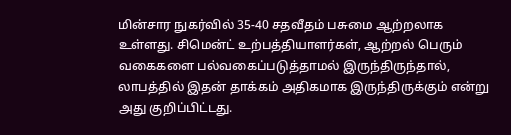மின்சார நுகர்வில் 35-40 சதவீதம் பசுமை ஆற்றலாக உள்ளது. சிமென்ட் உற்பத்தியாளர்கள், ஆற்றல் பெரும் வகைகளை பல்வகைப்படுத்தாமல் இருந்திருந்தால், லாபத்தில் இதன் தாக்கம் அதிகமாக இருந்திருக்கும் என்று அது குறிப்பிட்டது.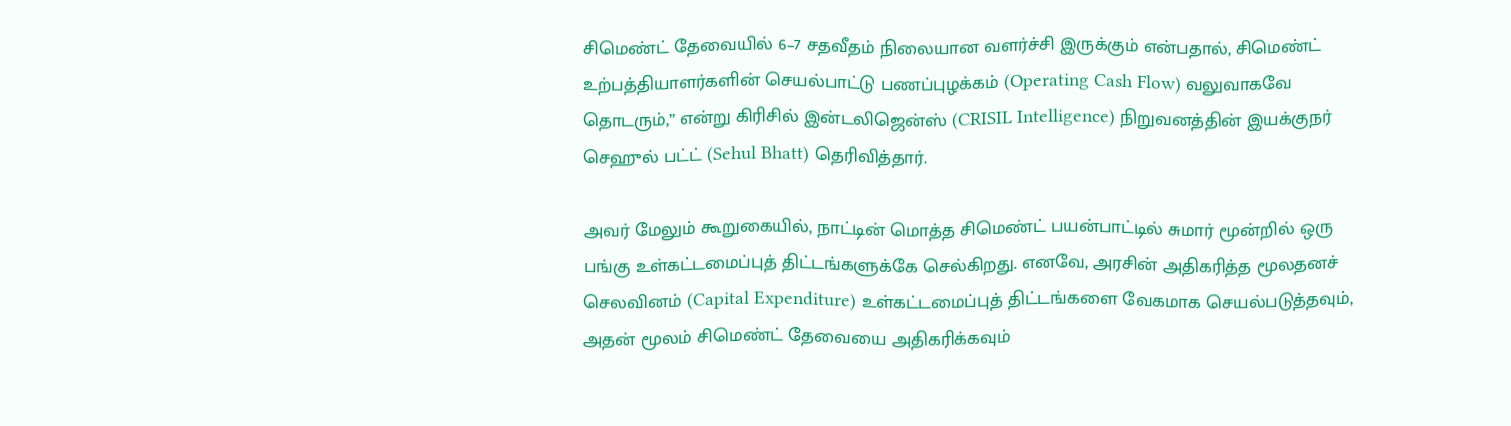சிமெண்ட் தேவையில் 6–7 சதவீதம் நிலையான வளர்ச்சி இருக்கும் என்பதால், சிமெண்ட் உற்பத்தியாளர்களின் செயல்பாட்டு பணப்புழக்கம் (Operating Cash Flow) வலுவாகவே தொடரும்,” என்று கிரிசில் இன்டலிஜென்ஸ் (CRISIL Intelligence) நிறுவனத்தின் இயக்குநர் செஹுல் பட்ட் (Sehul Bhatt) தெரிவித்தார்.

அவர் மேலும் கூறுகையில், நாட்டின் மொத்த சிமெண்ட் பயன்பாட்டில் சுமார் மூன்றில் ஒரு பங்கு உள்கட்டமைப்புத் திட்டங்களுக்கே செல்கிறது. எனவே, அரசின் அதிகரித்த மூலதனச் செலவினம் (Capital Expenditure) உள்கட்டமைப்புத் திட்டங்களை வேகமாக செயல்படுத்தவும், அதன் மூலம் சிமெண்ட் தேவையை அதிகரிக்கவும்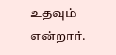உதவும் என்றார்.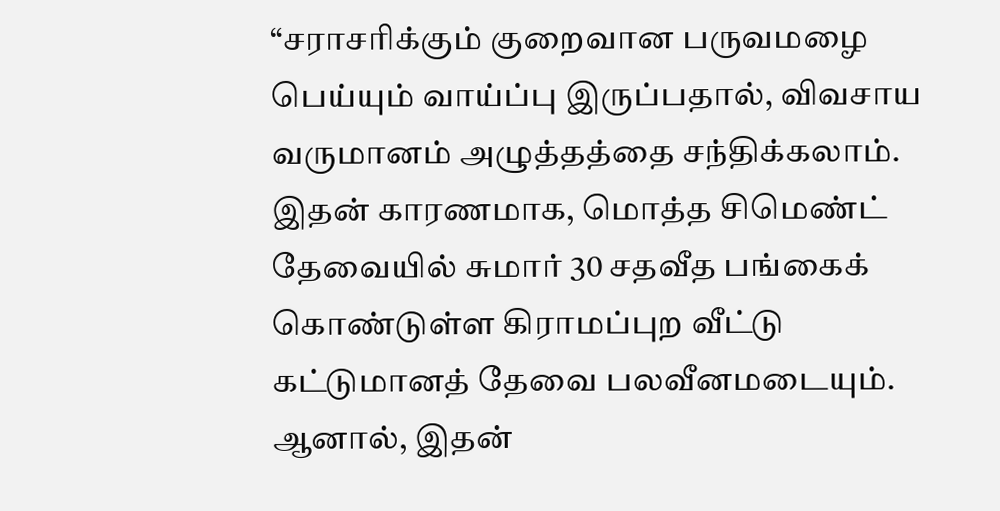“சராசரிக்கும் குறைவான பருவமழை பெய்யும் வாய்ப்பு இருப்பதால், விவசாய வருமானம் அழுத்தத்தை சந்திக்கலாம். இதன் காரணமாக, மொத்த சிமெண்ட் தேவையில் சுமார் 30 சதவீத பங்கைக் கொண்டுள்ள கிராமப்புற வீட்டு கட்டுமானத் தேவை பலவீனமடையும். ஆனால், இதன்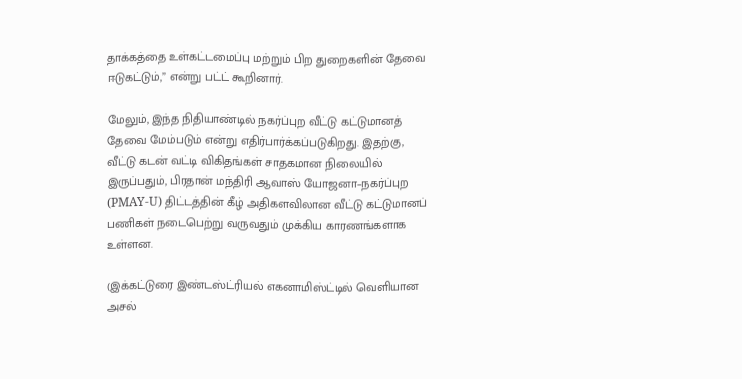தாக்கத்தை உள்கட்டமைப்பு மற்றும் பிற துறைகளின் தேவை ஈடுகட்டும்,” என்று பட்ட் கூறினார்.

மேலும், இந்த நிதியாண்டில் நகர்ப்புற வீட்டு கட்டுமானத் தேவை மேம்படும் என்று எதிர்பார்க்கப்படுகிறது. இதற்கு, வீட்டு கடன் வட்டி விகிதங்கள் சாதகமான நிலையில் இருப்பதும், பிரதான் மந்திரி ஆவாஸ் யோஜனா–நகர்ப்புற (PMAY-U) திட்டத்தின் கீழ் அதிகளவிலான வீட்டு கட்டுமானப் பணிகள் நடைபெற்று வருவதும் முக்கிய காரணங்களாக உள்ளன.

(இக்கட்டுரை இண்டஸ்ட்ரியல் எகனாமிஸ்ட்டில் வெளியான அசல்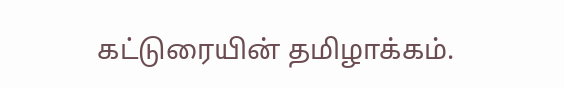கட்டுரையின் தமிழாக்கம்.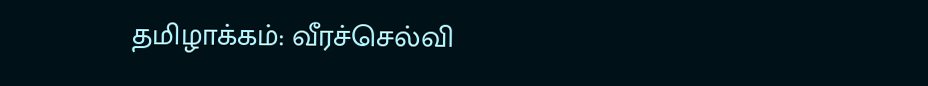தமிழாக்கம்: வீரச்செல்வி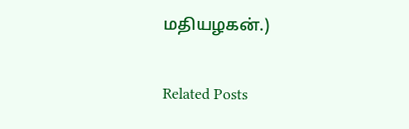மதியழகன்.)

Related Posts